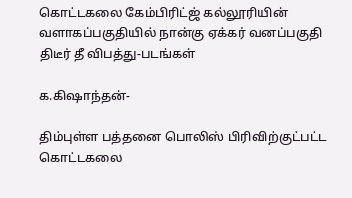கொட்டகலை கேம்பிரிட்ஜ் கல்லூரியின் வளாகப்பகுதியில் நான்கு ஏக்கர் வனப்பகுதி திடீர் தீ விபத்து-படங்கள்

க.கிஷாந்தன்-

திம்புள்ள பத்தனை பொலிஸ் பிரிவிற்குட்பட்ட கொட்டகலை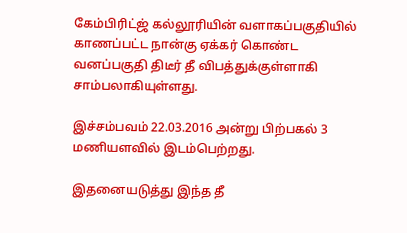கேம்பிரிட்ஜ் கல்லூரியின் வளாகப்பகுதியில் காணப்பட்ட நான்கு ஏக்கர் கொண்ட வனப்பகுதி திடீர் தீ விபத்துக்குள்ளாகி சாம்பலாகியுள்ளது.

இச்சம்பவம் 22.03.2016 அன்று பிற்பகல் 3 மணியளவில் இடம்பெற்றது.

இதனையடுத்து இந்த தீ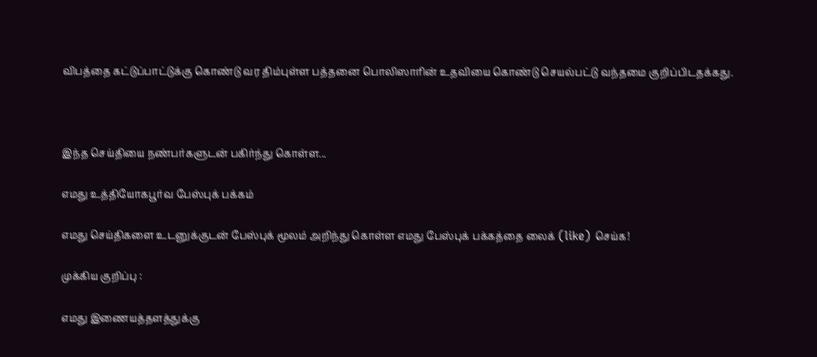விபத்தை கட்டுப்பாட்டுக்கு கொண்டு வர திம்புள்ள பத்தனை பொலிஸாரின் உதவியை கொண்டு செயல்பட்டு வந்தமை குறிப்பிடதக்கது.



இந்த செய்தியை நண்பர்களுடன் பகிர்ந்து கொள்ள...

எமது உத்தியோகபூர்வ பேஸ்புக் பக்கம்

எமது செய்திகளை உடனுக்குடன் பேஸ்புக் மூலம் அறிந்து கொள்ள எமது பேஸ்புக் பக்கத்தை லைக் (like) செய்க!

முக்கிய குறிப்பு :

எமது இணையத்தளத்துக்கு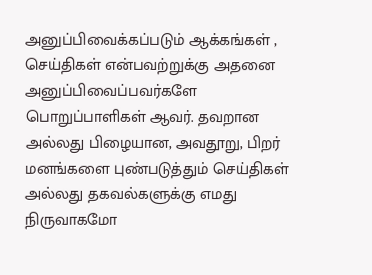அனுப்பிவைக்கப்படும் ஆக்கங்கள் , செய்திகள் என்பவற்றுக்கு அதனை அனுப்பிவைப்பவர்களே பொறுப்பாளிகள் ஆவர். தவறான அல்லது பிழையான, அவதூறு, பிறர் மனங்களை புண்படுத்தும் செய்திகள் அல்லது தகவல்களுக்கு எமது நிருவாகமோ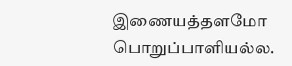இணையத்தளமோ பொறுப்பாளியல்ல.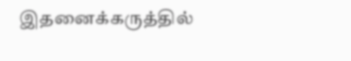இதனைக்கருத்தில்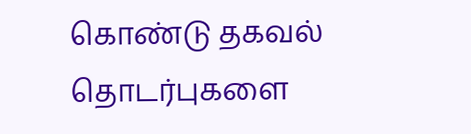கொண்டு தகவல் தொடர்புகளை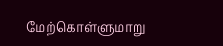மேற்கொள்ளுமாறு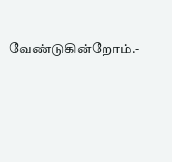வேண்டுகின்றோம்.-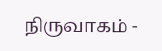நிருவாகம் -